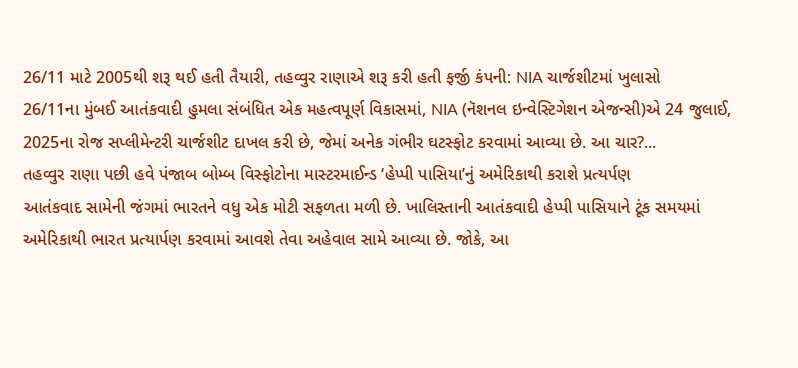26/11 માટે 2005થી શરૂ થઈ હતી તૈયારી, તહવ્વુર રાણાએ શરૂ કરી હતી ફર્જી કંપની: NIA ચાર્જશીટમાં ખુલાસો
26/11ના મુંબઈ આતંકવાદી હુમલા સંબંધિત એક મહત્વપૂર્ણ વિકાસમાં, NIA (નૅશનલ ઇન્વેસ્ટિગેશન એજન્સી)એ 24 જુલાઈ, 2025ના રોજ સપ્લીમેન્ટરી ચાર્જશીટ દાખલ કરી છે, જેમાં અનેક ગંભીર ઘટસ્ફોટ કરવામાં આવ્યા છે. આ ચાર?...
તહવ્વુર રાણા પછી હવે પંજાબ બોમ્બ વિસ્ફોટોના માસ્ટરમાઈન્ડ ‘હેપ્પી પાસિયા’નું અમેરિકાથી કરાશે પ્રત્યર્પણ
આતંકવાદ સામેની જંગમાં ભારતને વધુ એક મોટી સફળતા મળી છે. ખાલિસ્તાની આતંકવાદી હેપ્પી પાસિયાને ટૂંક સમયમાં અમેરિકાથી ભારત પ્રત્યાર્પણ કરવામાં આવશે તેવા અહેવાલ સામે આવ્યા છે. જોકે, આ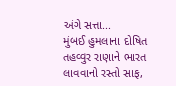અંગે સત્તા...
મુંબઈ હુમલાના દોષિત તહવ્વુર રાણાને ભારત લાવવાનો રસ્તો સાફ,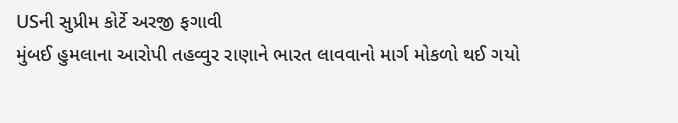USની સુપ્રીમ કોર્ટે અરજી ફગાવી
મુંબઈ હુમલાના આરોપી તહવ્વુર રાણાને ભારત લાવવાનો માર્ગ મોકળો થઈ ગયો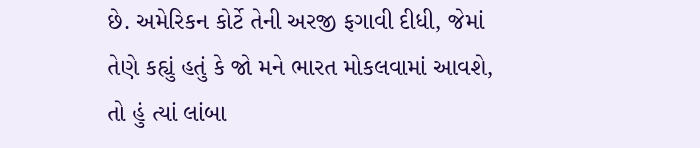છે. અમેરિકન કોર્ટે તેની અરજી ફગાવી દીધી, જેમાં તેણે કહ્યું હતું કે જો મને ભારત મોકલવામાં આવશે, તો હું ત્યાં લાંબા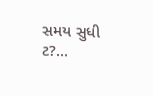સમય સુધી ટ?...